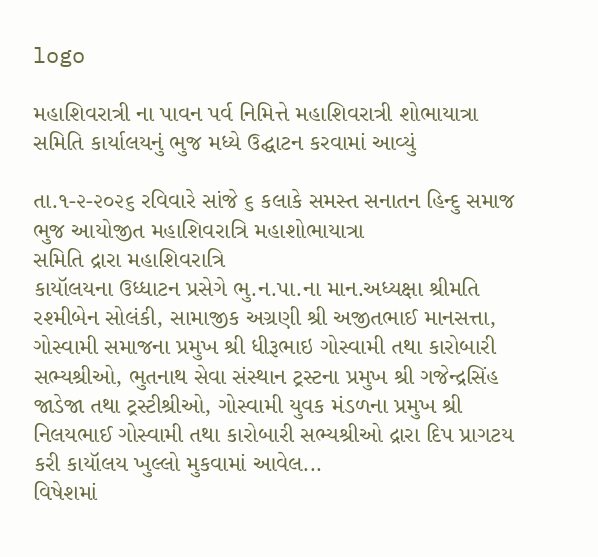logo

મહાશિવરાત્રી ના પાવન પર્વ નિમિત્તે મહાશિવરાત્રી શોભાયાત્રા સમિતિ કાર્યાલયનું ભુજ મધ્યે ઉદ્ઘાટન કરવામાં આવ્યું

તા.૧-૨-૨૦૨૬ રવિવારે સાંજે ૬ કલાકે સમસ્ત સનાતન હિન્દુ સમાજ ભુજ આયોજીત મહાશિવરાત્રિ મહાશોભાયાત્રા
સમિતિ દ્રારા મહાશિવરાત્રિ
કાયૉલયના ઉધ્ધાટન પ્રસેગે ભુ.ન.પા.ના માન.અધ્યક્ષા શ્રીમતિ રશ્મીબેન સોલંકી, સામાજીક અગ્રણી શ્રી અજીતભાઈ માનસત્તા, ગોસ્વામી સમાજના પ્રમુખ શ્રી ધીરૂભાઇ ગોસ્વામી તથા કારોબારી સભ્યશ્રીઓ, ભુતનાથ સેવા સંસ્થાન ટ્રસ્ટના પ્રમુખ શ્રી ગજેન્દ્રસિંહ જાડેજા તથા ટ્રસ્ટીશ્રીઓ, ગોસ્વામી યુવક મંડળના પ્રમુખ શ્રી નિલયભાઈ ગોસ્વામી તથા કારોબારી સભ્યશ્રીઓ દ્રારા દિપ પ્રાગટય કરી કાયૉલય ખુલ્લો મુકવામાં આવેલ...
વિષેશમાં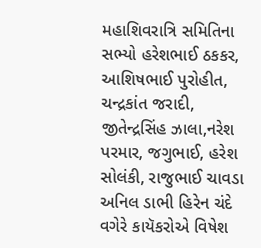મહાશિવરાત્રિ સમિતિના સભ્યો હરેશભાઈ ઠકકર, આશિષભાઈ પુરોહીત, ચન્દ્રકાંત જરાદી, જીતેન્દ્રસિંહ ઝાલા,નરેશ પરમાર, જગુભાઈ, હરેશ સોલંકી, રાજુભાઈ ચાવડા અનિલ ડાભી હિરેન ચંદે વગેરે કાયૅકરોએ વિષેશ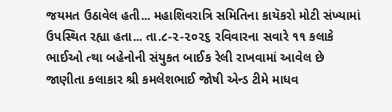જયમત ઉઠાવેલ હતી... મહાશિવરાત્રિ સમિતિના કાયૅકરો મોટી સંખ્યામાં ઉપસ્થિત રહ્યા હતા... તા.૮-૨-૨૦૨૬ રવિવારના સવારે ૧૧ કલાકે ભાઈઓ ત્થા બહેનોની સંયુકત બાઈક રેલી રાખવામાં આવેલ છે
જાણીતા કલાકાર શ્રી કમલેશભાઈ જોષી એન્ડ ટીમે માધવ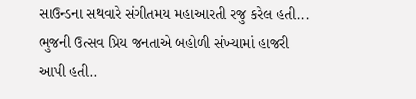સાઉન્ડના સથવારે સંગીતમય મહાઆરતી રજુ કરેલ હતી...
ભુજની ઉત્સવ પ્રિય જનતાએ બહોળી સંખ્યામાં હાજરી આપી હતી..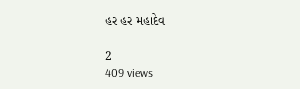હર હર મહાદેવ

2
409 views